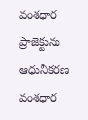వంశధార ప్రాజెక్టును ఆధునీకరణ
వంశధార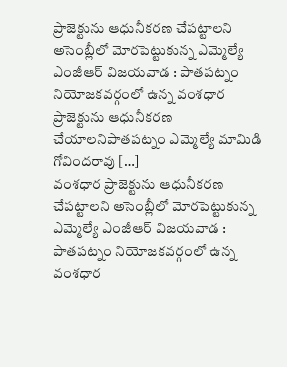ప్రాజెక్టును ఆధునీకరణ చేపట్టాలని అసెంబ్లీలో మోరపెట్టుకున్న ఎమ్మెల్యే ఎంజీఆర్ విజయవాడ : పాతపట్నం నియోజకవర్గంలో ఉన్న వంశధార ప్రాజెక్టును ఆధునీకరణ చేయాలనిపాతపట్నం ఎమ్మెల్యే మామిడి గోవిందరావు […]
వంశధార ప్రాజెక్టును ఆధునీకరణ చేపట్టాలని అసెంబ్లీలో మోరపెట్టుకున్న ఎమ్మెల్యే ఎంజీఆర్ విజయవాడ : పాతపట్నం నియోజకవర్గంలో ఉన్న వంశధార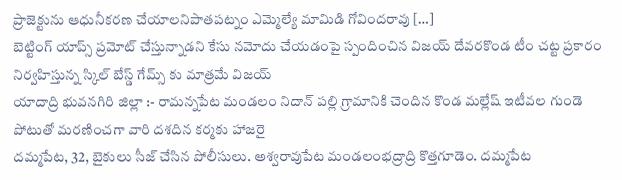ప్రాజెక్టును ఆధునీకరణ చేయాలనిపాతపట్నం ఎమ్మెల్యే మామిడి గోవిందరావు […]
బెట్టింగ్ యాప్స్ ప్రమోట్ చేస్తున్నాడని కేసు నమోదు చేయడంపై స్పందించిన విజయ్ దేవరకొండ టీం చట్ట ప్రకారం నిర్వహిస్తున్న స్కిల్ బేస్డ్ గేమ్స్ కు మాత్రమే విజయ్
యాదాద్రి భువనగిరి జిల్లా :- రామన్నపేట మండలం నిదాన్ పల్లి గ్రామానికి చెందిన కొండ మల్లేష్ ఇటీవల గుండె పోటుతో మరణించగా వారి దశదిన కర్మకు హాజరై
దమ్మపేట, 32, బైకులు సీజ్ చేసిన పోలీసులు. అశ్వరావుపేట మండలంభద్రాద్రి కొత్తగూడెం. దమ్మపేట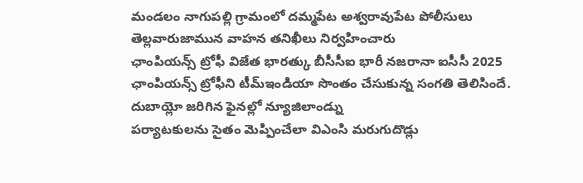మండలం నాగుపల్లి గ్రామంలో దమ్మపేట అశ్వరావుపేట పోలీసులు తెల్లవారుజామున వాహన తనిఖీలు నిర్వహించారు
ఛాంపియన్స్ ట్రోఫీ విజేత భారత్కు బీసీసీఐ భారీ నజరానా ఐసీసీ 2025 ఛాంపియన్స్ ట్రోఫీని టీమ్ఇండియా సొంతం చేసుకున్న సంగతి తెలిసిందే. దుబాయ్లో జరిగిన ఫైనల్లో న్యూజిలాండ్ను
పర్యాటకులను సైతం మెప్పించేలా విఎంసి మరుగుదొడ్లు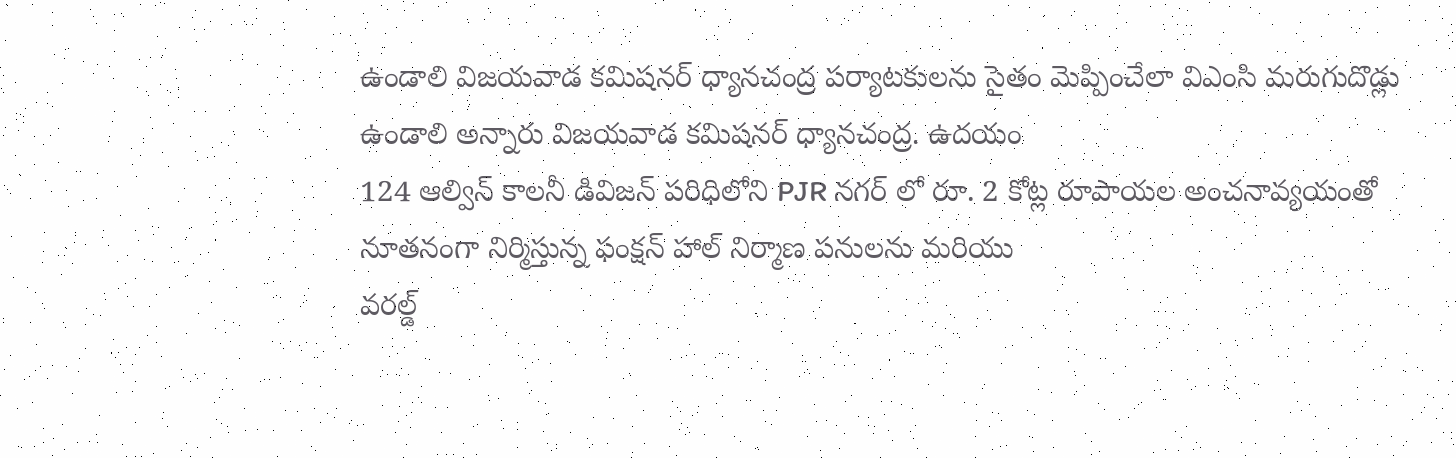ఉండాలి విజయవాడ కమిషనర్ ధ్యానచంద్ర పర్యాటకులను సైతం మెప్పించేలా విఎంసి మరుగుదొడ్లు ఉండాలి అన్నారు విజయవాడ కమిషనర్ ధ్యానచంద్ర. ఉదయం
124 ఆల్విన్ కాలనీ డివిజన్ పరిధిలోని PJR నగర్ లో రూ. 2 కోట్ల రూపాయల అంచనావ్యయంతో నూతనంగా నిర్మిస్తున్న ఫంక్షన్ హాల్ నిర్మాణ పనులను మరియు
వరల్డ్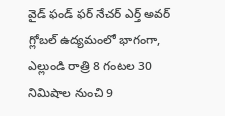వైడ్ ఫండ్ ఫర్ నేచర్ ఎర్త్ అవర్ గ్లోబల్ ఉద్యమంలో భాగంగా, ఎల్లుండి రాత్రి 8 గంటల 30 నిమిషాల నుంచి 9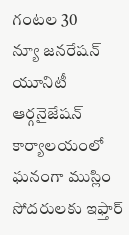గంటల 30
న్యూ జనరేషన్ యూనిటీ ఆర్గనైజేషన్ కార్యాలయంలో ఘనంగా ముస్లిం సోదరులకు ఇఫ్తార్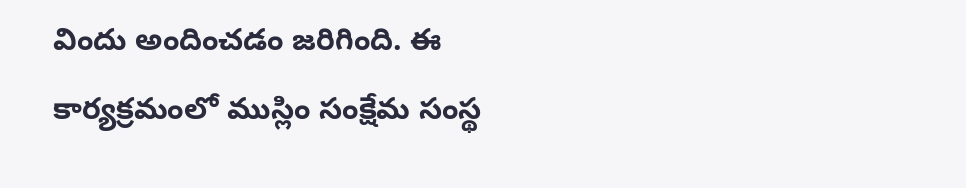విందు అందించడం జరిగింది. ఈ కార్యక్రమంలో ముస్లిం సంక్షేమ సంస్థ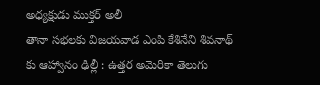అధ్యక్షుడు ముక్తర్ అలీ
తానా సభలకు విజయవాడ ఎంపి కేశినేని శివనాథ్ కు ఆహ్వానం ఢిల్లీ : ఉత్తర అమెరికా తెలుగు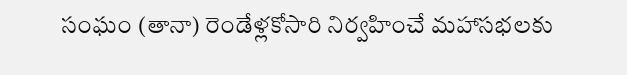సంఘం (తానా) రెండేళ్లకోసారి నిర్వహించే మహాసభలకు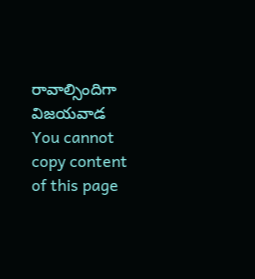రావాల్సిందిగా విజయవాడ
You cannot copy content of this page